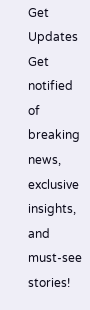Get Updates
Get notified of breaking news, exclusive insights, and must-see stories!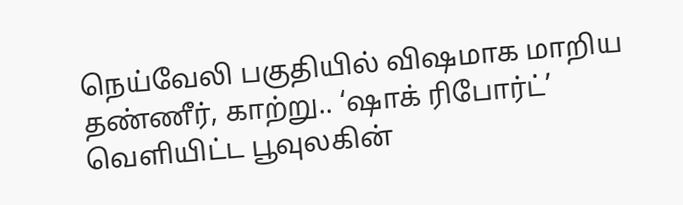நெய்வேலி பகுதியில் விஷமாக மாறிய தண்ணீர், காற்று.. ‘ஷாக் ரிபோர்ட்’ வெளியிட்ட பூவுலகின்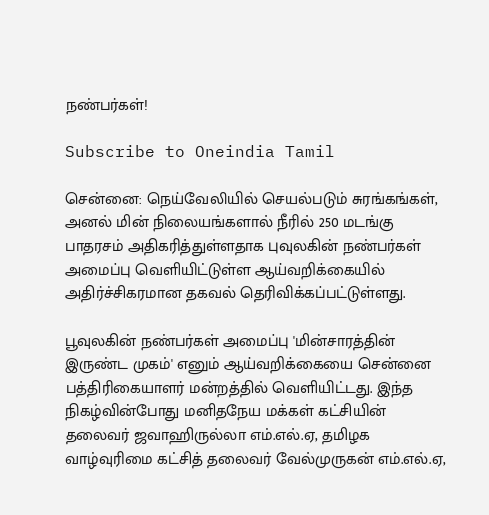நண்பர்கள்!

Subscribe to Oneindia Tamil

சென்னை: நெய்வேலியில் செயல்படும் சுரங்கங்கள், அனல் மின் நிலையங்களால் நீரில் 250 மடங்கு பாதரசம் அதிகரித்துள்ளதாக புவுலகின் நண்பர்கள் அமைப்பு வெளியிட்டுள்ள ஆய்வறிக்கையில் அதிர்ச்சிகரமான தகவல் தெரிவிக்கப்பட்டுள்ளது.

பூவுலகின் நண்பர்கள் அமைப்பு 'மின்சாரத்தின் இருண்ட முகம்' எனும் ஆய்வறிக்கையை சென்னை பத்திரிகையாளர் மன்றத்தில் வெளியிட்டது. இந்த நிகழ்வின்போது மனிதநேய மக்கள் கட்சியின் தலைவர் ஜவாஹிருல்லா எம்.எல்.ஏ, தமிழக வாழ்வுரிமை கட்சித் தலைவர் வேல்முருகன் எம்.எல்.ஏ,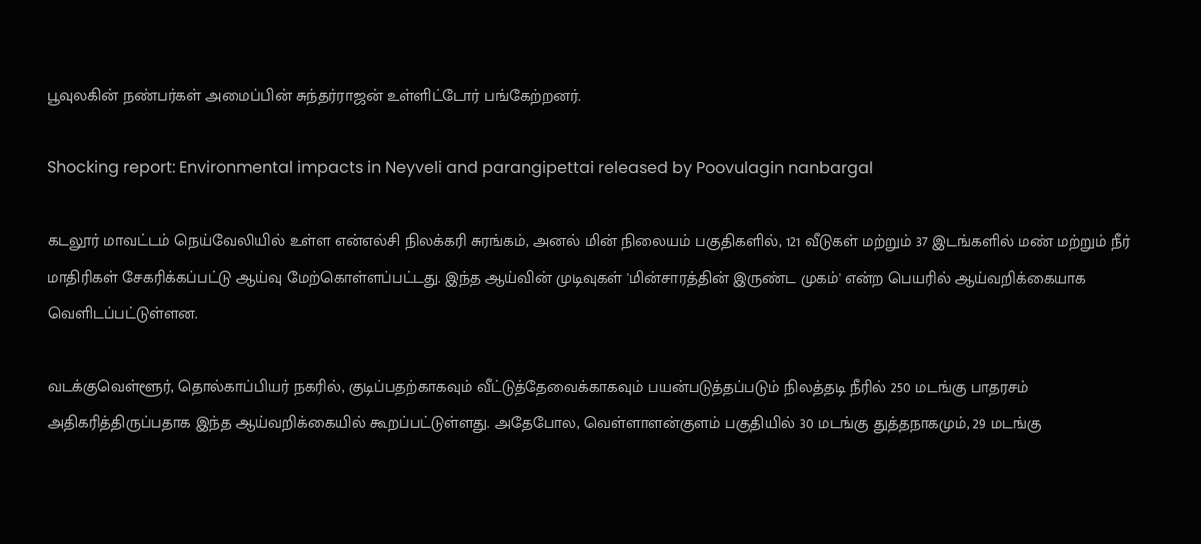பூவுலகின் நண்பர்கள் அமைப்பின் சுந்தர்ராஜன் உள்ளிட்டோர் பங்கேற்றனர்.

Shocking report: Environmental impacts in Neyveli and parangipettai released by Poovulagin nanbargal

கடலூர் மாவட்டம் நெய்வேலியில் உள்ள என்எல்சி நிலக்கரி சுரங்கம், அனல் மின் நிலையம் பகுதிகளில், 121 வீடுகள் மற்றும் 37 இடங்களில் மண் மற்றும் நீர் மாதிரிகள் சேகரிக்கப்பட்டு ஆய்வு மேற்கொள்ளப்பட்டது. இந்த ஆய்வின் முடிவுகள் 'மின்சாரத்தின் இருண்ட முகம்' என்ற பெயரில் ஆய்வறிக்கையாக வெளிடப்பட்டுள்ளன.

வடக்குவெள்ளூர், தொல்காப்பியர் நகரில், குடிப்பதற்காகவும் வீட்டுத்தேவைக்காகவும் பயன்படுத்தப்படும் நிலத்தடி நீரில் 250 மடங்கு பாதரசம் அதிகரித்திருப்பதாக இந்த ஆய்வறிக்கையில் கூறப்பட்டுள்ளது. அதேபோல, வெள்ளாளன்குளம் பகுதியில் 30 மடங்கு துத்தநாகமும், 29 மடங்கு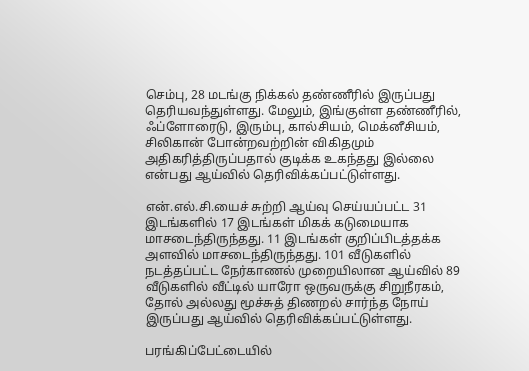செம்பு, 28 மடங்கு நிக்கல் தண்ணீரில் இருப்பது தெரியவந்துள்ளது. மேலும், இங்குள்ள தண்ணீரில், ஃப்ளோரைடு, இரும்பு, கால்சியம், மெக்னீசியம், சிலிகான் போன்றவற்றின் விகிதமும் அதிகரித்திருப்பதால் குடிக்க உகந்தது இல்லை என்பது ஆய்வில் தெரிவிக்கப்பட்டுள்ளது.

என்.எல்.சி.யைச் சுற்றி ஆய்வு செய்யப்பட்ட 31 இடங்களில் 17 இடங்கள் மிகக் கடுமையாக மாசடைந்திருந்தது. 11 இடங்கள் குறிப்பிடத்தக்க அளவில் மாசடைந்திருந்தது. 101 வீடுகளில் நடத்தப்பட்ட நேர்காணல் முறையிலான ஆய்வில் 89 வீடுகளில் வீட்டில் யாரோ ஒருவருக்கு சிறுநீரகம், தோல் அல்லது மூச்சுத் திணறல் சார்ந்த நோய் இருப்பது ஆய்வில் தெரிவிக்கப்பட்டுள்ளது.

பரங்கிப்பேட்டையில்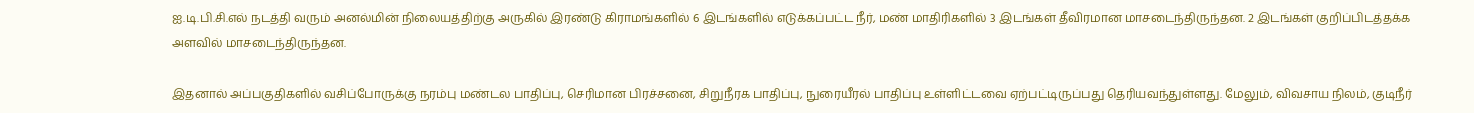ஐ.டி.பி.சி.எல் நடத்தி வரும் அனல்மின் நிலையத்திற்கு அருகில் இரண்டு கிராமங்களில் 6 இடங்களில் எடுக்கப்பட்ட நீர், மண் மாதிரிகளில் 3 இடங்கள் தீவிரமான மாசடைந்திருந்தன. 2 இடங்கள் குறிப்பிடத்தக்க அளவில் மாசடைந்திருந்தன.

இதனால் அப்பகுதிகளில் வசிப்போருக்கு நரம்பு மண்டல பாதிப்பு, செரிமான பிரச்சனை, சிறுநீரக பாதிப்பு, நுரையீரல் பாதிப்பு உள்ளிட்டவை ஏற்பட்டிருப்பது தெரியவந்துள்ளது. மேலும், விவசாய நிலம், குடிநீர்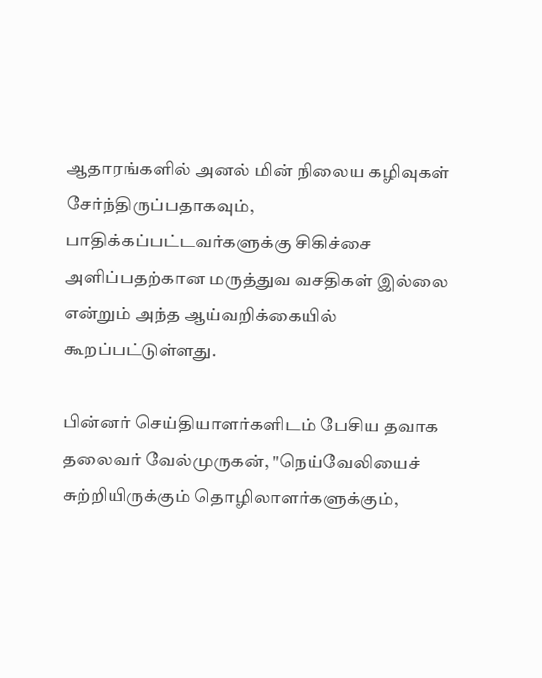ஆதாரங்களில் அனல் மின் நிலைய கழிவுகள் சேர்ந்திருப்பதாகவும், பாதிக்கப்பட்டவர்களுக்கு சிகிச்சை அளிப்பதற்கான மருத்துவ வசதிகள் இல்லை என்றும் அந்த ஆய்வறிக்கையில் கூறப்பட்டுள்ளது.

பின்னர் செய்தியாளர்களிடம் பேசிய தவாக தலைவர் வேல்முருகன், "நெய்வேலியைச் சுற்றியிருக்கும் தொழிலாளர்களுக்கும்,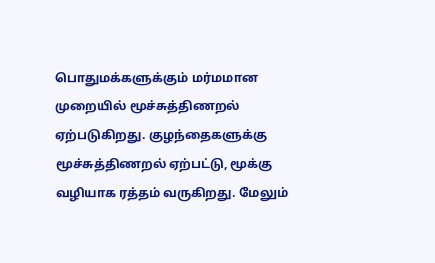பொதுமக்களுக்கும் மர்மமான முறையில் மூச்சுத்திணறல் ஏற்படுகிறது. குழந்தைகளுக்கு மூச்சுத்திணறல் ஏற்பட்டு, மூக்கு வழியாக ரத்தம் வருகிறது. மேலும்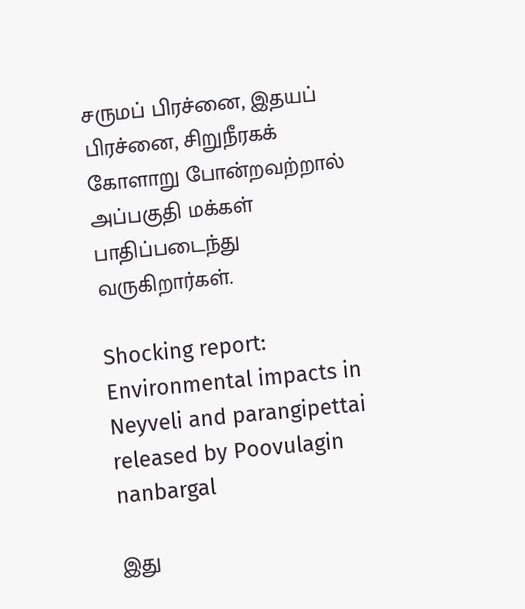சருமப் பிரச்னை, இதயப் பிரச்னை, சிறுநீரகக் கோளாறு போன்றவற்றால் அப்பகுதி மக்கள் பாதிப்படைந்து வருகிறார்கள்.

Shocking report: Environmental impacts in Neyveli and parangipettai released by Poovulagin nanbargal

இது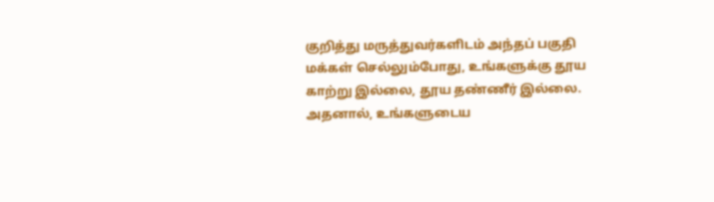குறித்து மருத்துவர்களிடம் அந்தப் பகுதி மக்கள் செல்லும்போது, உங்களுக்கு தூய காற்று இல்லை, தூய தண்ணீர் இல்லை. அதனால், உங்களுடைய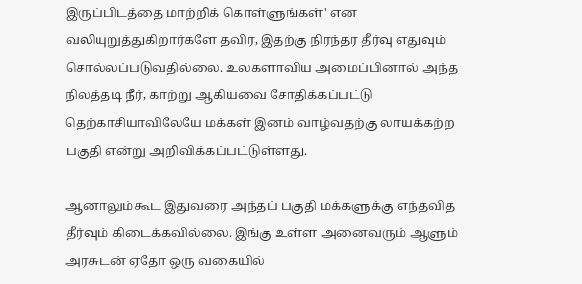இருப்பிடத்தை மாற்றிக் கொள்ளுங்கள்' என வலியுறுத்துகிறார்களே தவிர, இதற்கு நிரந்தர தீர்வு எதுவும் சொல்லப்படுவதில்லை. உலகளாவிய அமைப்பினால் அந்த நிலத்தடி நீர், காற்று ஆகியவை சோதிக்கப்பட்டு தெற்காசியாவிலேயே மக்கள் இனம் வாழ்வதற்கு லாயக்கற்ற பகுதி என்று அறிவிக்கப்பட்டுள்ளது.

ஆனாலும்கூட இதுவரை அந்தப் பகுதி மக்களுக்கு எந்தவித தீர்வும் கிடைக்கவில்லை. இங்கு உள்ள அனைவரும் ஆளும் அரசுடன் ஏதோ ஒரு வகையில்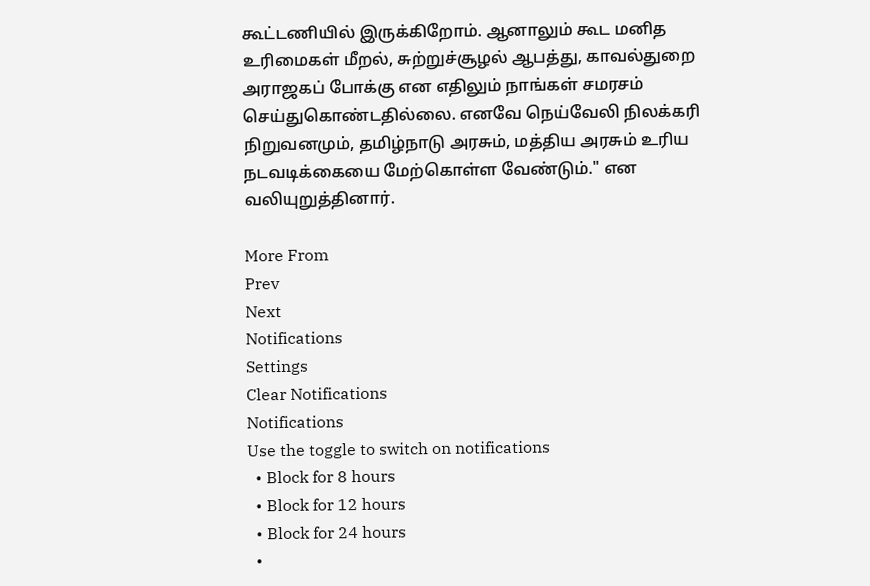கூட்டணியில் இருக்கிறோம். ஆனாலும் கூட மனித உரிமைகள் மீறல், சுற்றுச்சூழல் ஆபத்து, காவல்துறை அராஜகப் போக்கு என எதிலும் நாங்கள் சமரசம் செய்துகொண்டதில்லை. எனவே நெய்வேலி நிலக்கரி நிறுவனமும், தமிழ்நாடு அரசும், மத்திய அரசும் உரிய நடவடிக்கையை மேற்கொள்ள வேண்டும்." என வலியுறுத்தினார்.

More From
Prev
Next
Notifications
Settings
Clear Notifications
Notifications
Use the toggle to switch on notifications
  • Block for 8 hours
  • Block for 12 hours
  • Block for 24 hours
  •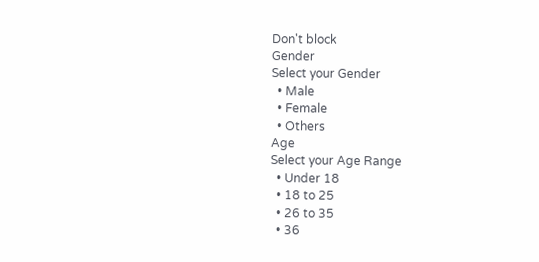Don't block
Gender
Select your Gender
  • Male
  • Female
  • Others
Age
Select your Age Range
  • Under 18
  • 18 to 25
  • 26 to 35
  • 36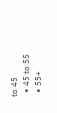to 45
  • 45 to 55
  • 55+